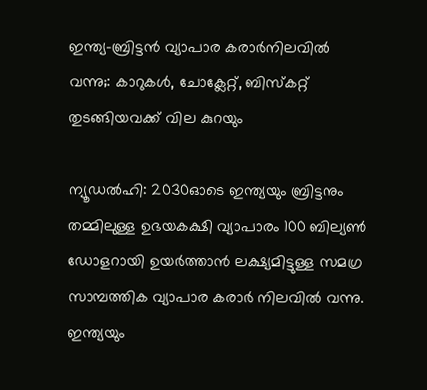ഇന്ത്യ-ബ്രിട്ടൻ വ്യാപാര കരാർനിലവില്‍ വന്നു;: കാറുകൾ, ചോക്ലേറ്റ്, ബിസ്കറ്റ് തുടങ്ങിയവക്ക് വില കുറയും

ന്യൂഡൽഹി: 2030ഓടെ ഇന്ത്യയും ബ്രിട്ടനും തമ്മിലുള്ള ഉഭയകക്ഷി വ്യാപാരം 100 ബില്യൺ ഡോളറായി ഉയർത്താൻ ലക്ഷ്യമിട്ടുള്ള സമഗ്ര സാമ്പത്തിക വ്യാപാര കരാർ നിലവിൽ വന്നു. ഇന്ത്യയും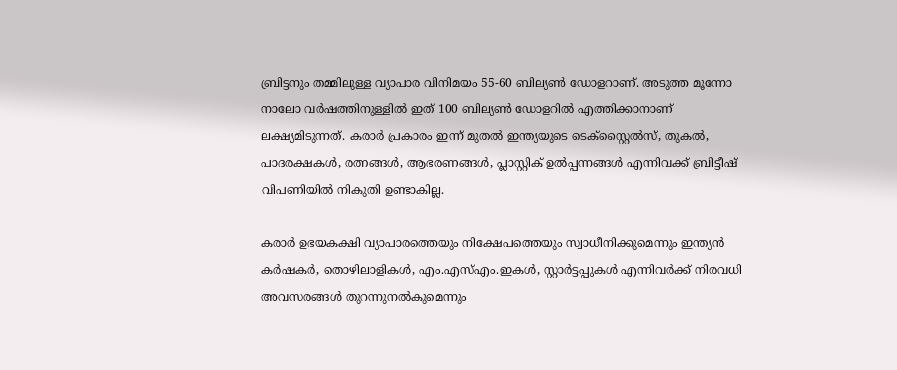ബ്രിട്ടനും തമ്മിലുള്ള വ്യാപാര വിനിമയം 55-60 ബില്യൺ ഡോളറാണ്. അടുത്ത മൂന്നോ നാലോ വർഷത്തിനുള്ളിൽ ഇത് 100 ബില്യൺ ഡോളറിൽ എത്തിക്കാനാണ് ലക്ഷ്യമിടുന്നത്. കരാർ പ്രകാരം ഇന്ന് മുതൽ ഇന്ത്യയുടെ ടെക്സ്റ്റൈൽസ്, തുകൽ, പാദരക്ഷകൾ, രത്നങ്ങൾ, ആഭരണങ്ങൾ, പ്ലാസ്റ്റിക് ഉൽപ്പന്നങ്ങൾ എന്നിവക്ക് ബ്രിട്ടീഷ് വിപണിയിൽ നികുതി ഉണ്ടാകില്ല.

കരാർ ഉഭയകക്ഷി വ്യാപാരത്തെയും നിക്ഷേപത്തെയും സ്വാധീനിക്കുമെന്നും ഇന്ത്യൻ കർഷകർ, തൊഴിലാളികൾ, എം.എസ്എം.ഇകൾ, സ്റ്റാർട്ടപ്പുകൾ എന്നിവർക്ക് നിരവധി അവസരങ്ങൾ തുറന്നുനൽകുമെന്നും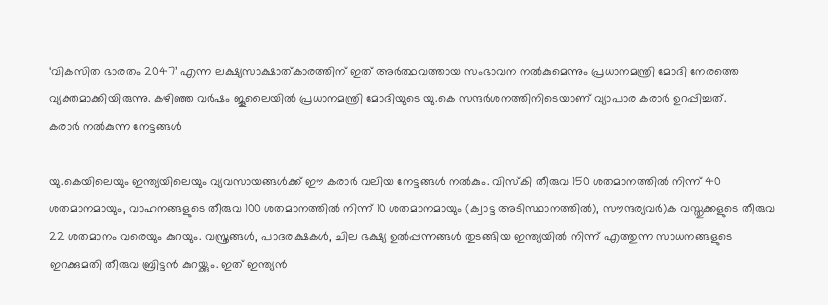‘വികസിത ഭാരതം 2047’ എന്ന ലക്ഷ്യസാക്ഷാത്കാരത്തിന് ഇത് അർത്ഥവത്തായ സംഭാവന നൽകുമെന്നും പ്രധാനമന്ത്രി മോദി നേരത്തെ വ്യക്തമാക്കിയിരുന്നു. കഴിഞ്ഞ വർഷം ജൂലൈയിൽ പ്രധാനമന്ത്രി മോദിയുടെ യു.കെ സന്ദർശനത്തിനിടെയാണ് വ്യാപാര കരാർ ഉറപ്പിച്ചത്.
കരാർ നൽകുന്ന നേട്ടങ്ങൾ

യു.കെയിലെയും ഇന്ത്യയിലെയും വ്യവസായങ്ങൾക്ക് ഈ കരാർ വലിയ നേട്ടങ്ങൾ നൽകും. വിസ്കി തീരുവ 150 ശതമാനത്തിൽ നിന്ന് 40 ശതമാനമായും, വാഹനങ്ങളുടെ തീരുവ 100 ശതമാനത്തിൽ നിന്ന് 10 ശതമാനമായും (ക്വാട്ട അടിസ്ഥാനത്തിൽ), സൗന്ദര്യവർ)ക വസ്തുക്കളുടെ തീരുവ 22 ശതമാനം വരെയും കുറയും. വസ്ത്രങ്ങൾ, പാദരക്ഷകൾ, ചില ഭക്ഷ്യ ഉൽപ്പന്നങ്ങൾ തുടങ്ങിയ ഇന്ത്യയിൽ നിന്ന് എത്തുന്ന സാധനങ്ങളുടെ ഇറക്കുമതി തീരുവ ബ്രിട്ടൻ കുറയ്ക്കും. ഇത് ഇന്ത്യൻ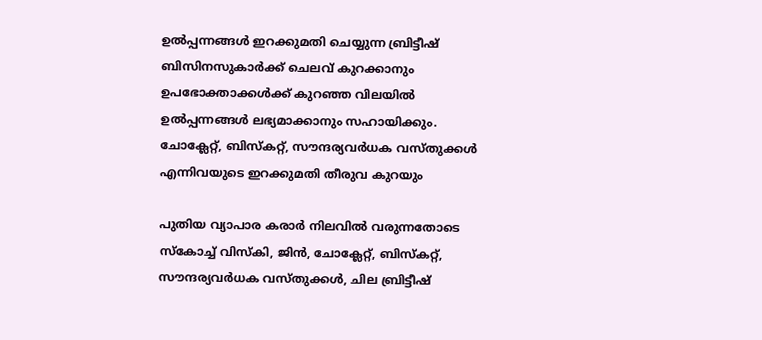ഉൽപ്പന്നങ്ങൾ ഇറക്കുമതി ചെയ്യുന്ന ബ്രിട്ടീഷ് ബിസിനസുകാർക്ക് ചെലവ് കുറക്കാനും ഉപഭോക്താക്കൾക്ക് കുറഞ്ഞ വിലയിൽ ഉൽപ്പന്നങ്ങൾ ലഭ്യമാക്കാനും സഹായിക്കും.
ചോക്ലേറ്റ്, ബിസ്കറ്റ്, സൗന്ദര്യവർധക വസ്തുക്കൾ എന്നിവയുടെ ഇറക്കുമതി തീരുവ കുറയും

പുതിയ വ്യാപാര കരാർ നിലവിൽ വരുന്നതോടെ സ്കോച്ച് വിസ്കി, ജിൻ, ചോക്ലേറ്റ്, ബിസ്കറ്റ്, സൗന്ദര്യവർധക വസ്തുക്കൾ, ചില ബ്രിട്ടീഷ്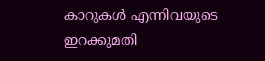കാറുകൾ എന്നിവയുടെ ഇറക്കുമതി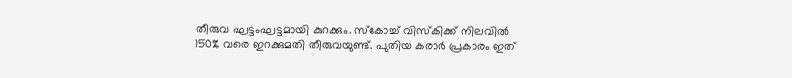തീരുവ ഘട്ടംഘട്ടമായി കുറക്കും. സ്കോച്ച് വിസ്കിക്ക് നിലവിൽ 150% വരെ ഇറക്കുമതി തീരുവയുണ്ട്. പുതിയ കരാർ പ്രകാരം ഇത്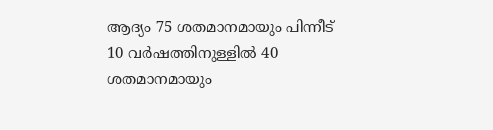ആദ്യം 75 ശതമാനമായും പിന്നീട് 10 വർഷത്തിനുള്ളിൽ 40 ശതമാനമായും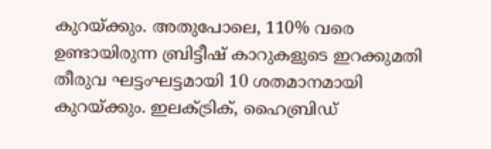കുറയ്ക്കും. അതുപോലെ, 110% വരെ ഉണ്ടായിരുന്ന ബ്രിട്ടീഷ് കാറുകളുടെ ഇറക്കുമതി തീരുവ ഘട്ടംഘട്ടമായി 10 ശതമാനമായി കുറയ്ക്കും. ഇലക്ട്രിക്, ഹൈബ്രിഡ്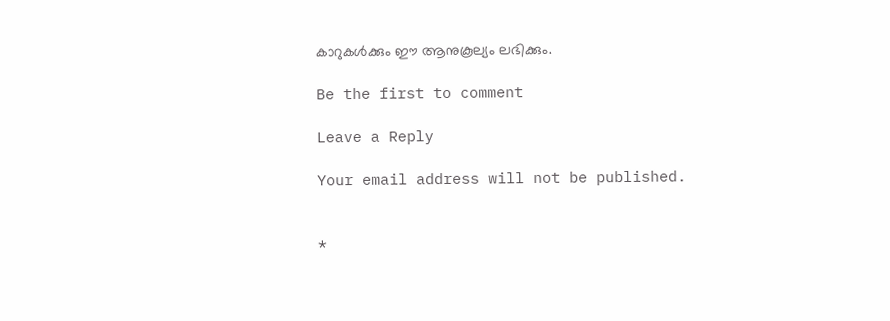കാറുകൾക്കും ഈ ആനുകൂല്യം ലഭിക്കും.

Be the first to comment

Leave a Reply

Your email address will not be published.


*